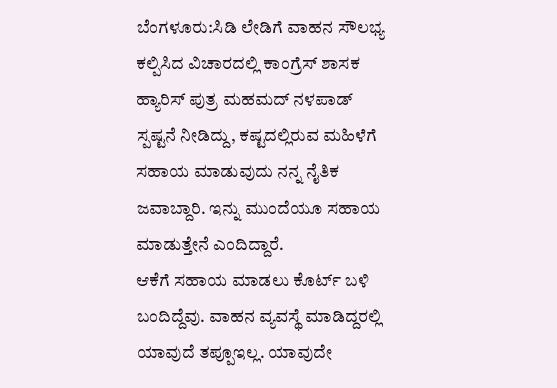ಬೆಂಗಳೂರು:ಸಿಡಿ ಲೇಡಿಗೆ ವಾಹನ ಸೌಲಭ್ಯ ಕಲ್ಪಿಸಿದ ವಿಚಾರದಲ್ಲಿ ಕಾಂಗ್ರೆಸ್ ಶಾಸಕ ಹ್ಯಾರಿಸ್ ಪುತ್ರ ಮಹಮದ್ ನಳಪಾಡ್ ಸ್ಪಷ್ಟನೆ ನೀಡಿದ್ದು, ಕಷ್ಟದಲ್ಲಿರುವ ಮಹಿಳೆಗೆ ಸಹಾಯ ಮಾಡುವುದು ನನ್ನ ನೈತಿಕ ಜವಾಬ್ದಾರಿ. ಇನ್ನು ಮುಂದೆಯೂ ಸಹಾಯ ಮಾಡುತ್ತೇನೆ ಎಂದಿದ್ದಾರೆ.
ಆಕೆಗೆ ಸಹಾಯ ಮಾಡಲು ಕೊರ್ಟ್ ಬಳಿ ಬಂದಿದ್ದೆವು. ವಾಹನ ವ್ಯವಸ್ಥೆ ಮಾಡಿದ್ದರಲ್ಲಿ ಯಾವುದೆ ತಪ್ಪೂಇಲ್ಲ. ಯಾವುದೇ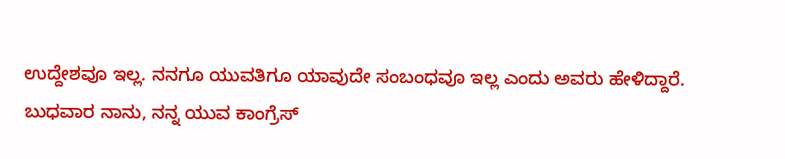ಉದ್ದೇಶವೂ ಇಲ್ಲ. ನನಗೂ ಯುವತಿಗೂ ಯಾವುದೇ ಸಂಬಂಧವೂ ಇಲ್ಲ ಎಂದು ಅವರು ಹೇಳಿದ್ದಾರೆ.
ಬುಧವಾರ ನಾನು, ನನ್ನ ಯುವ ಕಾಂಗ್ರೆಸ್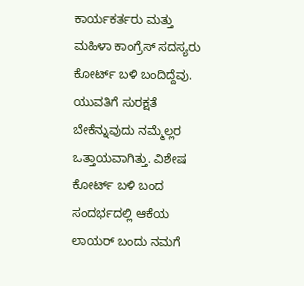ಕಾರ್ಯಕರ್ತರು ಮತ್ತು ಮಹಿಳಾ ಕಾಂಗ್ರೆಸ್ ಸದಸ್ಯರು ಕೋರ್ಟ್ ಬಳಿ ಬಂದಿದ್ದೆವು. ಯುವತಿಗೆ ಸುರಕ್ಷತೆ ಬೇಕೆನ್ನುವುದು ನಮ್ಮೆಲ್ಲರ ಒತ್ತಾಯವಾಗಿತ್ತು. ವಿಶೇಷ ಕೋರ್ಟ್ ಬಳಿ ಬಂದ ಸಂದರ್ಭದಲ್ಲಿ ಆಕೆಯ ಲಾಯರ್ ಬಂದು ನಮಗೆ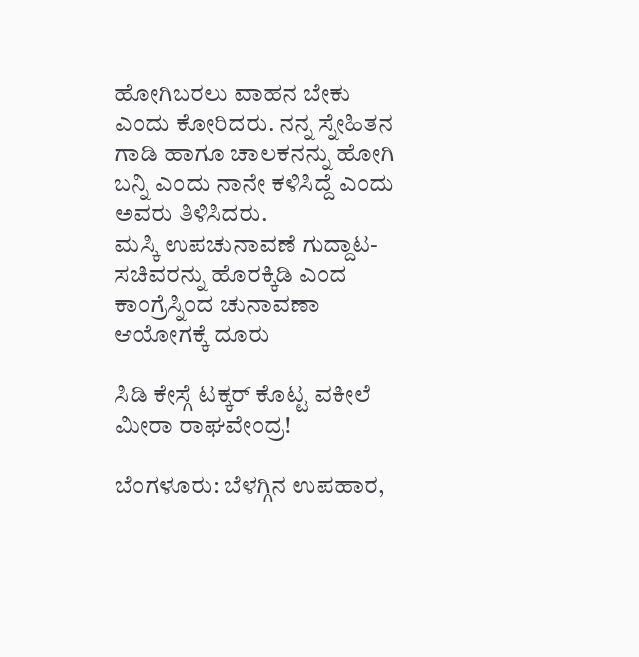ಹೋಗಿಬರಲು ವಾಹನ ಬೇಕು ಎಂದು ಕೋರಿದರು. ನನ್ನ ಸ್ನೇಹಿತನ ಗಾಡಿ ಹಾಗೂ ಚಾಲಕನನ್ನು ಹೋಗಿ ಬನ್ನಿ ಎಂದು ನಾನೇ ಕಳಿಸಿದ್ದೆ ಎಂದು ಅವರು ತಿಳಿಸಿದರು.
ಮಸ್ಕಿ ಉಪಚುನಾವಣೆ ಗುದ್ದಾಟ- ಸಚಿವರನ್ನು ಹೊರಕ್ಕಿಡಿ ಎಂದ ಕಾಂಗ್ರೆಸ್ನಿಂದ ಚುನಾವಣಾ ಆಯೋಗಕ್ಕೆ ದೂರು

ಸಿಡಿ ಕೇಸ್ಗೆ ಟಕ್ಕರ್ ಕೊಟ್ಟ ವಕೀಲೆ ಮೀರಾ ರಾಘವೇಂದ್ರ!

ಬೆಂಗಳೂರು: ಬೆಳಗ್ಗಿನ ಉಪಹಾರ,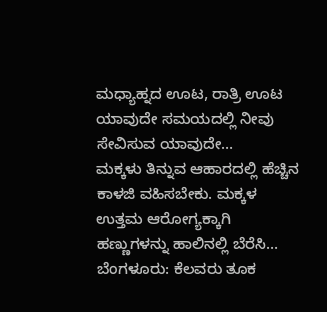ಮಧ್ಯಾಹ್ನದ ಊಟ, ರಾತ್ರಿ ಊಟ ಯಾವುದೇ ಸಮಯದಲ್ಲಿ ನೀವು ಸೇವಿಸುವ ಯಾವುದೇ…
ಮಕ್ಕಳು ತಿನ್ನುವ ಆಹಾರದಲ್ಲಿ ಹೆಚ್ಚಿನ ಕಾಳಜಿ ವಹಿಸಬೇಕು. ಮಕ್ಕಳ ಉತ್ತಮ ಆರೋಗ್ಯಕ್ಕಾಗಿ ಹಣ್ಣುಗಳನ್ನು ಹಾಲಿನಲ್ಲಿ ಬೆರೆಸಿ…
ಬೆಂಗಳೂರು: ಕೆಲವರು ತೂಕ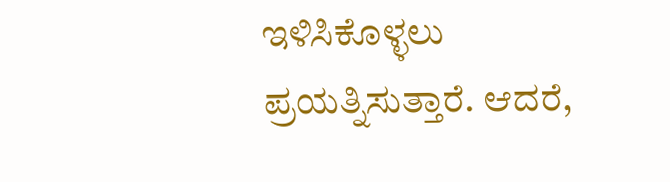ಇಳಿಸಿಕೊಳ್ಳಲು ಪ್ರಯತ್ನಿಸುತ್ತಾರೆ. ಆದರೆ,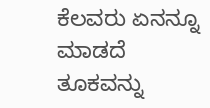ಕೆಲವರು ಏನನ್ನೂ ಮಾಡದೆ ತೂಕವನ್ನು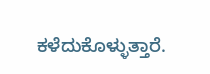ಕಳೆದುಕೊಳ್ಳುತ್ತಾರೆ.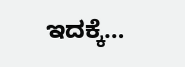ಇದಕ್ಕೆ…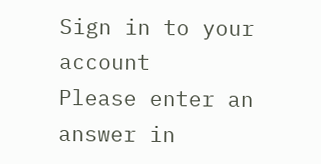Sign in to your account
Please enter an answer in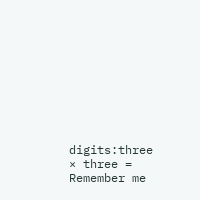digits:three × three =
Remember me